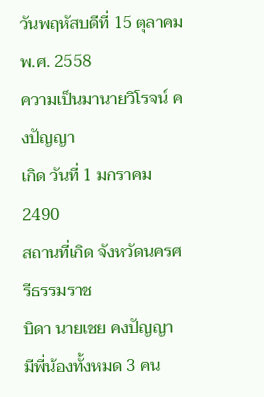วันพฤหัสบดีที่ 15 ตุลาคม พ.ศ. 2558
ความเป็นมานายวิโรจน์ คงปัญญา
เกิด วันที่ 1 มกราคม 2490
สถานที่เกิด จังหวัดนครศรีธรรมราช
บิดา นายเชย คงปัญญา
มีพี่น้องทั้งหมด 3 คน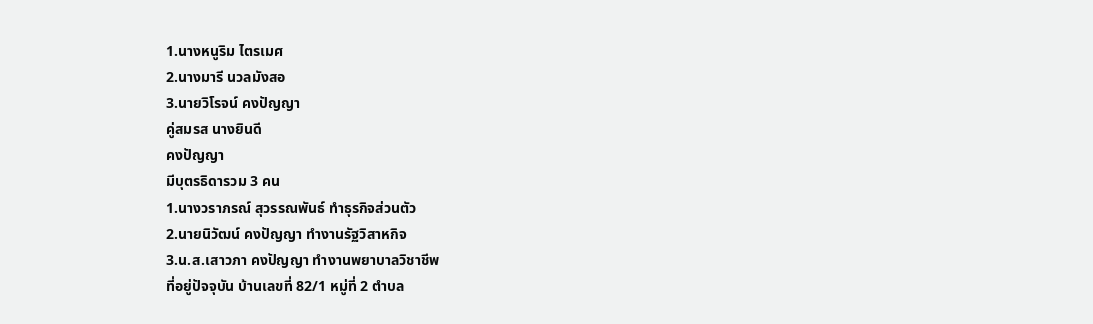1.นางหนูริม ไตรเมศ
2.นางมารี นวลมังสอ
3.นายวิโรจน์ คงปัญญา
คู่สมรส นางยินดี
คงปัญญา
มีบุตรธิดารวม 3 คน
1.นางวราภรณ์ สุวรรณพันธ์ ทำธุรกิจส่วนตัว
2.นายนิวัฒน์ คงปัญญา ทำงานรัฐวิสาหกิจ
3.น.ส.เสาวภา คงปัญญา ทำงานพยาบาลวิชาชีพ
ที่อยู่ปัจจุบัน บ้านเลขที่ 82/1 หมู่ที่ 2 ตำบล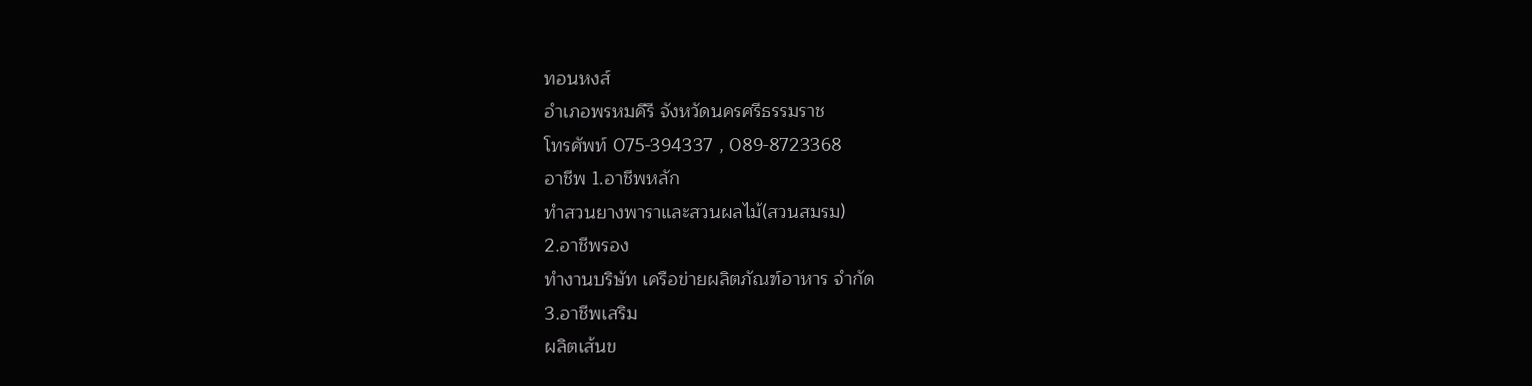ทอนหงส์
อำเภอพรหมคีรี จังหวัดนครศรีธรรมราช
โทรศัพท์ 075-394337 , 089-8723368
อาชีพ 1.อาชีพหลัก
ทำสวนยางพาราและสวนผลไม้(สวนสมรม)
2.อาชีพรอง
ทำงานบริษัท เครือข่ายผลิตภัณฑ์อาหาร จำกัด
3.อาชีพเสริม
ผลิตเส้นข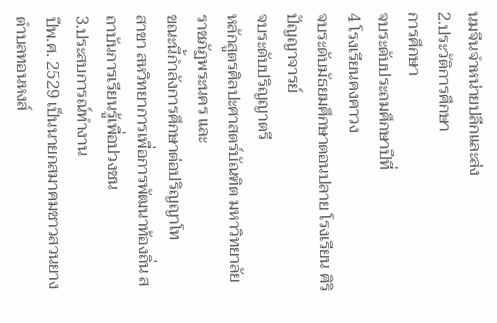นมจีนจำหน่ายปลีกและส่ง
2.ประวัติการศึกษา
การศึกษา
จบระดับประถมศึกษาปีที่
4 โรงเรียนคงคาวง
จบระดับมัธยมศึกษาตอนปลาย โรงเรียน ศิริปัญญาจารย์
จบระดับปริญญาตรี
หลักสูตรศิลปะศาสตร์บัณฑิต มหาวิทยาลัยราชภัฏพระนคร และ
ขณะนี้กำลังการศึกษาต่อปริญญาโท
สาขา สหวิทยาการเพื่อการพัฒนาท้องถิ่น สถาบันการเรียนรู้เพื่อปวงชน
3.ประสบการณ์ทำงาน
ปีพ.ศ. 2529 เป็นนายกสมาคมชาวสวนยางตำบลทอนหงส์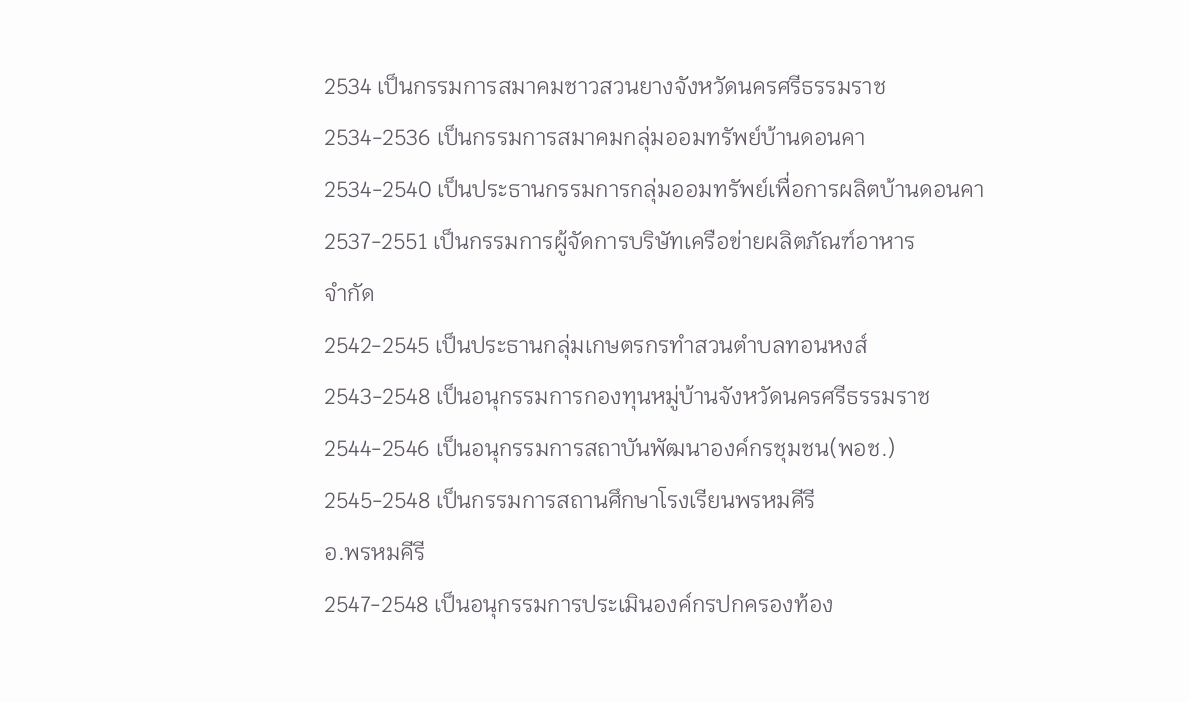2534 เป็นกรรมการสมาคมชาวสวนยางจังหวัดนครศรีธรรมราช
2534-2536 เป็นกรรมการสมาคมกลุ่มออมทรัพย์บ้านดอนคา
2534-2540 เป็นประธานกรรมการกลุ่มออมทรัพย์เพื่อการผลิตบ้านดอนคา
2537-2551 เป็นกรรมการผู้จัดการบริษัทเครือข่ายผลิตภัณฑ์อาหาร
จำกัด
2542-2545 เป็นประธานกลุ่มเกษตรกรทำสวนตำบลทอนหงส์
2543-2548 เป็นอนุกรรมการกองทุนหมู่บ้านจังหวัดนครศรีธรรมราช
2544-2546 เป็นอนุกรรมการสถาบันพัฒนาองค์กรชุมชน(พอช.)
2545-2548 เป็นกรรมการสถานศึกษาโรงเรียนพรหมคีรี
อ.พรหมคีรี
2547-2548 เป็นอนุกรรมการประเมินองค์กรปกครองท้อง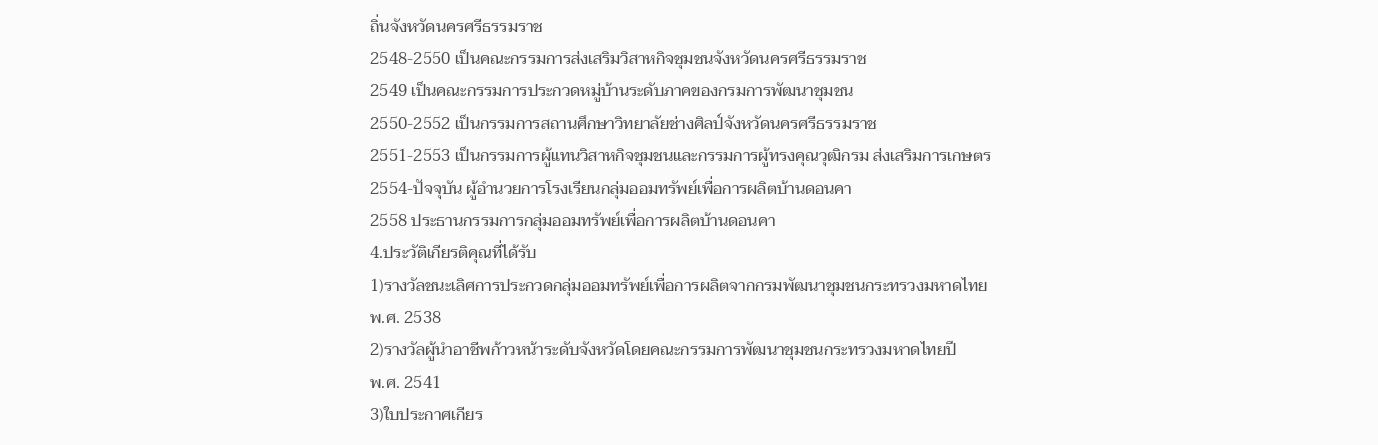ถิ่นจังหวัดนครศรีธรรมราช
2548-2550 เป็นคณะกรรมการส่งเสริมวิสาหกิจชุมชนจังหวัดนครศรีธรรมราช
2549 เป็นคณะกรรมการประกวดหมู่บ้านระดับภาคของกรมการพัฒนาชุมชน
2550-2552 เป็นกรรมการสถานศึกษาวิทยาลัยช่างศิลป์จังหวัดนครศรีธรรมราช
2551-2553 เป็นกรรมการผู้แทนวิสาหกิจชุมชนและกรรมการผู้ทรงคุณวุฒิกรม ส่งเสริมการเกษตร
2554-ปัจจุบัน ผู้อำนวยการโรงเรียนกลุ่มออมทรัพย์เพื่อการผลิตบ้านดอนคา
2558 ประธานกรรมการกลุ่มออมทรัพย์เพื่อการผลิตบ้านดอนคา
4.ประวัติเกียรติคุณที่ได้รับ
1)รางวัลชนะเลิศการประกวดกลุ่มออมทรัพย์เพื่อการผลิตจากกรมพัฒนาชุมชนกระทรวงมหาดไทย
พ.ศ. 2538
2)รางวัลผู้นำอาชีพก้าวหน้าระดับจังหวัดโดยคณะกรรมการพัฒนาชุมชนกระทรวงมหาดไทยปี
พ.ศ. 2541
3)ใบประกาศเกียร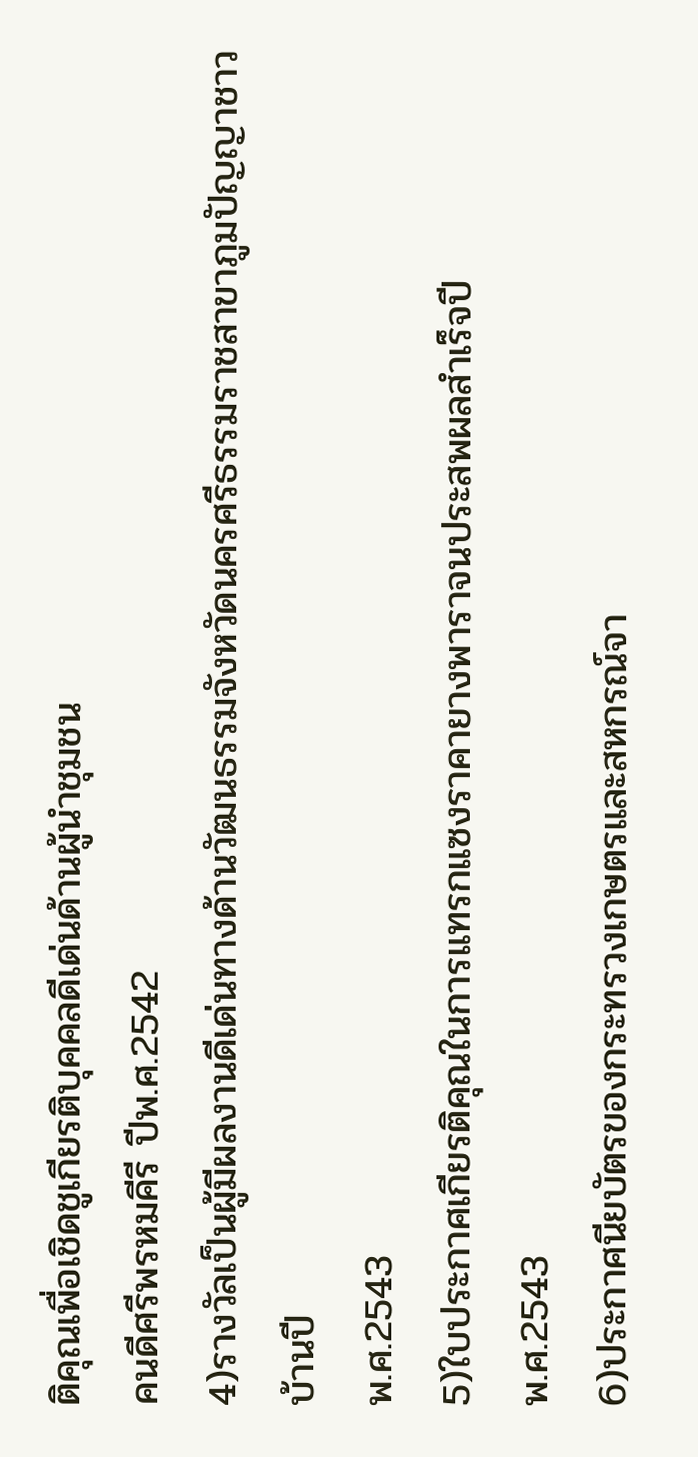ติคุณเพื่อเชิดชูเกียรติบุคคลดีเด่นด้านผู้นำชุมชน
คนดีศรีพรหมคีรี ปีพ.ศ.2542
4)รางวัลเป็นผู้มีผลงานดีเด่นทางด้านวัฒนธรรมจังหวัดนครศรีธรรมราชสาขาภูมปัญญาชาวบ้านปี
พ.ศ.2543
5)ใบประกาศเกียรติคุณในการแทรกแซงราคายางพาราจนประสพผลสำเร็จปี
พ.ศ.2543
6)ประกาศนียบัตรของกระทรวงเกษตรและสหกรณ์จา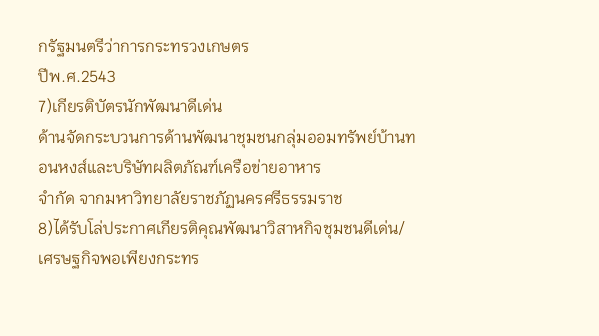กรัฐมนตรีว่าการกระทรวงเกษตร
ปีพ.ศ.2543
7)เกียรติบัตรนักพัฒนาดีเด่น
ด้านจัดกระบวนการด้านพัฒนาชุมชนกลุ่มออมทรัพย์บ้านทอนหงส์และบริษัทผลิตภัณฑ์เครือข่ายอาหาร
จำกัด จากมหาวิทยาลัยราชภัฏนครศรีธรรมราช
8)ได้รับโล่ประกาศเกียรติคุณพัฒนาวิสาหกิจชุมชนดีเด่น/เศรษฐกิจพอเพียงกระทร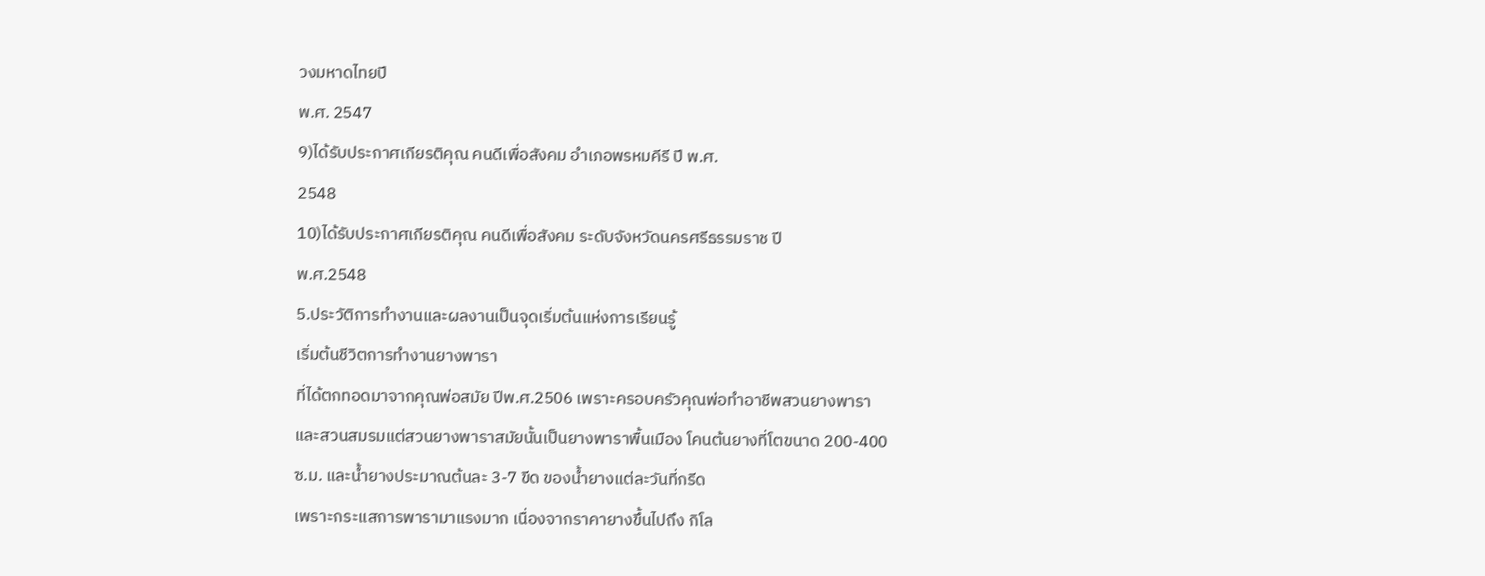วงมหาดไทยปี
พ.ศ. 2547
9)ได้รับประกาศเกียรติคุณ คนดีเพื่อสังคม อำเภอพรหมคีรี ปี พ.ศ.
2548
10)ได้รับประกาศเกียรติคุณ คนดีเพื่อสังคม ระดับจังหวัดนครศรีธรรมราช ปี
พ.ศ.2548
5.ประวัติการทำงานและผลงานเป็นจุดเริ่มต้นแห่งการเรียนรู้
เริ่มต้นชีวิตการทำงานยางพารา
ที่ได้ตกทอดมาจากคุณพ่อสมัย ปีพ.ศ.2506 เพราะครอบครัวคุณพ่อทำอาชีพสวนยางพารา
และสวนสมรมแต่สวนยางพาราสมัยนั้นเป็นยางพาราพื้นเมือง โคนต้นยางที่โตขนาด 200-400
ซ.ม. และน้ำยางประมาณต้นละ 3-7 ขีด ของน้ำยางแต่ละวันที่กรีด
เพราะกระแสการพารามาแรงมาก เนื่องจากราคายางขึ้นไปถึง กิโล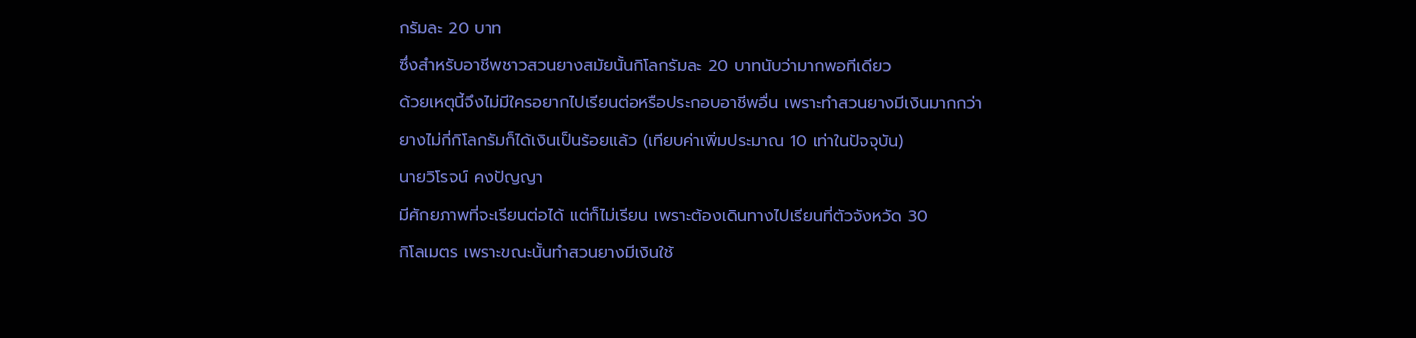กรัมละ 20 บาท
ซึ่งสำหรับอาชีพชาวสวนยางสมัยนั้นกิโลกรัมละ 20 บาทนับว่ามากพอทีเดียว
ด้วยเหตุนี้จึงไม่มีใครอยากไปเรียนต่อหรือประกอบอาชีพอื่น เพราะทำสวนยางมีเงินมากกว่า
ยางไม่กี่กิโลกรัมก็ได้เงินเป็นร้อยแล้ว (เทียบค่าเพิ่มประมาณ 10 เท่าในปัจจุบัน)
นายวิโรจน์ คงปัญญา
มีศักยภาพที่จะเรียนต่อได้ แต่ก็ไม่เรียน เพราะต้องเดินทางไปเรียนที่ตัวจังหวัด 30
กิโลเมตร เพราะขณะนั้นทำสวนยางมีเงินใช้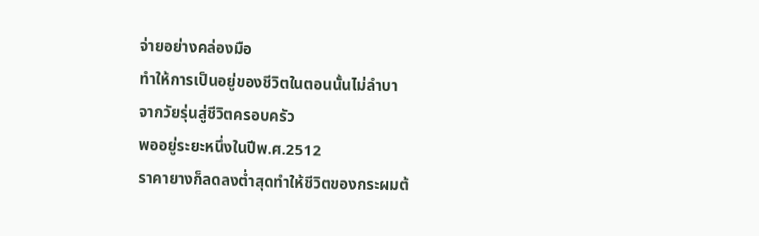จ่ายอย่างคล่องมือ
ทำให้การเป็นอยู่ของชีวิตในตอนนั้นไม่ลำบา
จากวัยรุ่นสู่ชีวิตครอบครัว
พออยู่ระยะหนึ่งในปีพ.ศ.2512
ราคายางก็ลดลงต่ำสุดทำให้ชีวิตของกระผมต้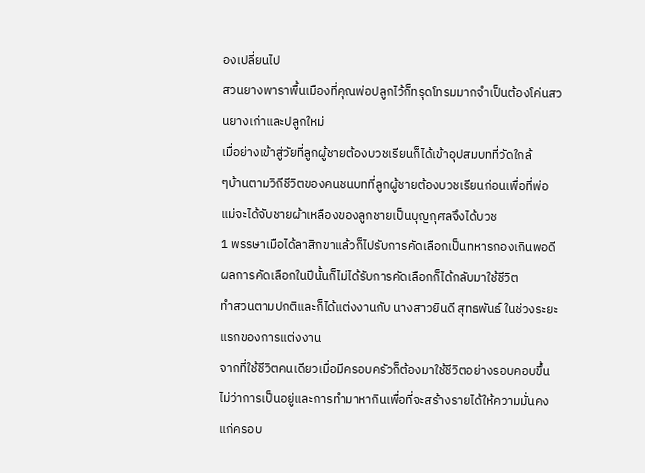องเปลี่ยนไป
สวนยางพาราพื้นเมืองที่คุณพ่อปลูกไว้ก็ทรุดโทรมมากจำเป็นต้องโค่นสวนยางเก่าและปลูกใหม่
เมื่อย่างเข้าสู่วัยที่ลูกผู้ชายต้องบวชเรียนก็ได้เข้าอุปสมบทที่วัดใกล้
ๆบ้านตามวิถีชีวิตของคนชนบทที่ลูกผู้ชายต้องบวชเรียนก่อนเพื่อที่พ่อแม่จะได้จับชายผ้าเหลืองของลูกชายเป็นบุญกุศลจึงได้บวช
1 พรรษาเมือได้ลาสิกขาแล้วก็ไปรับการคัดเลือกเป็นทหารกองเกินพอดี
ผลการคัดเลือกในปีนั้นก็ไม่ได้รับการคัดเลือกก็ได้กลับมาใช้ชีวิต
ทำสวนตามปกติและก็ได้แต่งงานกับ นางสาวยินดี สุทธพันธ์ ในช่วงระยะแรกของการแต่งงาน
จากที่ใช้ชีวิตคนเดียวเมื่อมีครอบครัวก็ต้องมาใช้ชีวิตอย่างรอบคอบขึ้นไม่ว่าการเป็นอยู่และการทำมาหากินเพื่อที่จะสร้างรายได้ให้ความมั่นคงแก่ครอบ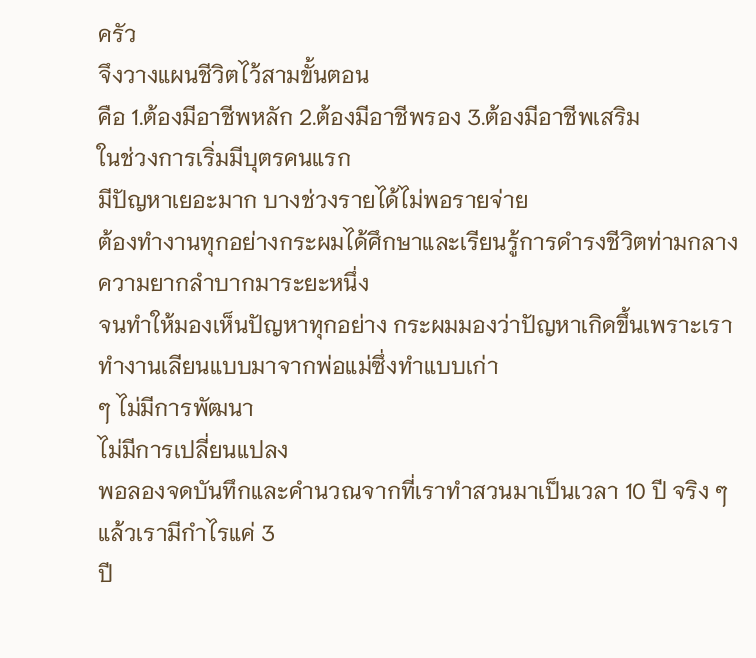ครัว
จึงวางแผนชีวิตไว้สามขั้นตอน
คือ 1.ต้องมีอาชีพหลัก 2.ต้องมีอาชีพรอง 3.ต้องมีอาชีพเสริม
ในช่วงการเริ่มมีบุตรคนแรก
มีปัญหาเยอะมาก บางช่วงรายได้ไม่พอรายจ่าย
ต้องทำงานทุกอย่างกระผมได้ศึกษาและเรียนรู้การดำรงชีวิตท่ามกลางความยากลำบากมาระยะหนึ่ง
จนทำให้มองเห็นปัญหาทุกอย่าง กระผมมองว่าปัญหาเกิดขึ้นเพราะเราทำงานเลียนแบบมาจากพ่อแม่ซึ่งทำแบบเก่า
ๆ ไม่มีการพัฒนา
ไม่มีการเปลี่ยนแปลง
พอลองจดบันทึกและคำนวณจากที่เราทำสวนมาเป็นเวลา 10 ปี จริง ๆแล้วเรามีกำไรแค่ 3
ปี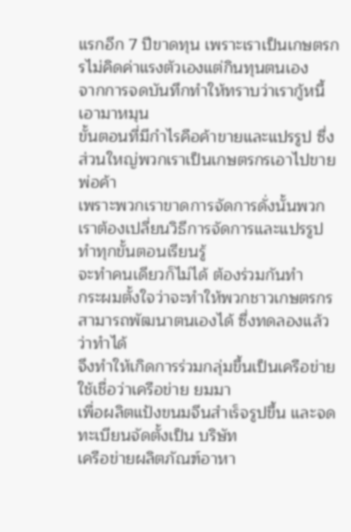แรกอีก 7 ปีขาดทุน เพราะเราเป็นเกษตรกรไม่คิดค่าแรงตัวเองแต่กินทุนตนเอง
จากการจดบันทึกทำให้ทราบว่าเรากู้หนี้เอามาหมุน
ขั้นตอนที่มีกำไรคือค้าขายและแปรรูป ซึ่งส่วนใหญ่พวกเราเป็นเกษตรกรเอาไปขายพ่อค้า
เพราะพวกเราขาดการจัดการดั่งนั้นพวกเราต้องเปลี่ยนวิธีการจัดการและแปรรูปทำทุกขั้นตอนเรียนรู้
จะทำคนเดียวก็ไม่ได้ ต้องร่วมกันทำ
กระผมตั้งใจว่าจะทำให้พวกชาวเกษตรกรสามารถพัฒนาตนเองได้ ซึ่งทดลองแล้วว่าทำได้
จึงทำให้เกิดการร่วมกลุ่มขึ้นเป็นเครือข่ายใช้เชื่อว่าเครือข่าย ยมมา
เพื่อผลิตแป้งขนมจีนสำเร็จรูปขึ้น และจดทะเบียนจัดตั้งเป็น บริษัท
เครือข่ายผลิตภัณฑ์อาหา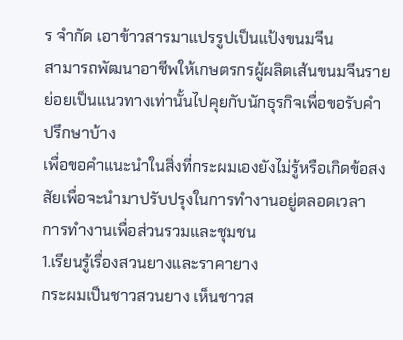ร จำกัด เอาข้าวสารมาแปรรูปเป็นแป้งขนมจีน
สามารถพัฒนาอาชีพให้เกษตรกรผู้ผลิตเส้นขนมจีนรายย่อยเป็นแนวทางเท่านั้นไปคุยกับนักธุรกิจเพื่อขอรับคำปรึกษาบ้าง
เพื่อขอคำแนะนำในสิ่งที่กระผมเองยังไม่รู้หรือเกิดข้อสงสัยเพื่อจะนำมาปรับปรุงในการทำงานอยู่ตลอดเวลา
การทำงานเพื่อส่วนรวมและชุมชน
1.เรียนรู้เรื่องสวนยางและราคายาง
กระผมเป็นชาวสวนยาง เห็นชาวส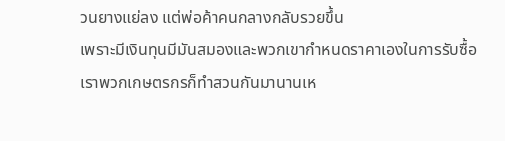วนยางแย่ลง แต่พ่อค้าคนกลางกลับรวยขึ้น
เพราะมีเงินทุนมีมันสมองและพวกเขากำหนดราคาเองในการรับซื้อ
เราพวกเกษตรกรก็ทำสวนกันมานานเห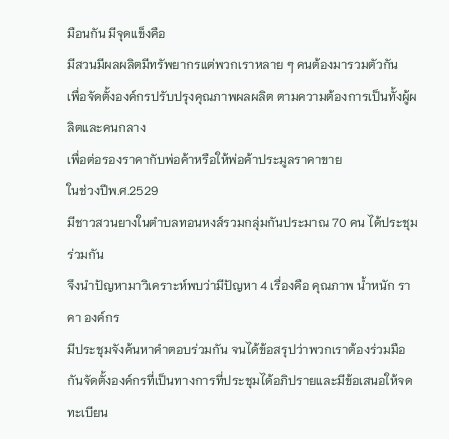มือนกัน มีจุดแข็งคือ
มีสวนมีผลผลิตมีทรัพยากรแต่พวกเราหลาย ๆ คนต้องมารวมตัวกัน
เพื่อจัดตั้งองค์กรปรับปรุงคุณภาพผลผลิต ตามความต้องการเป็นทั้งผู้ผลิตและคนกลาง
เพื่อต่อรองราคากับพ่อค้าหรือให้พ่อค้าประมูลราคาขาย
ในช่วงปีพ.ศ.2529
มีชาวสวนยางในตำบลทอนหงส์รวมกลุ่มกันประมาณ 70 คน ได้ประชุมร่วมกัน
จึงนำปัญหามาวิเคราะห์พบว่ามีปัญหา 4 เรื่องคือ คุณภาพ น้ำหนัก ราคา องค์กร
มีประชุมจังค้นหาคำตอบร่วมกัน จนได้ข้อสรุปว่าพวกเราต้องร่วมมือกันจัดตั้งองค์กรที่เป็นทางการที่ประชุมได้อภิปรายและมีข้อเสนอให้จดทะเบียน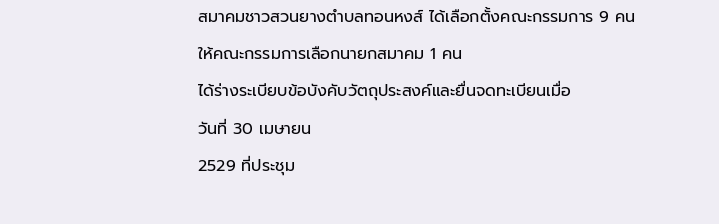สมาคมชาวสวนยางตำบลทอนหงส์ ได้เลือกตั้งคณะกรรมการ 9 คน
ให้คณะกรรมการเลือกนายกสมาคม 1 คน
ได้ร่างระเบียบข้อบังคับวัตถุประสงค์และยื่นจดทะเบียนเมื่อ
วันที่ 30 เมษายน
2529 ที่ประชุม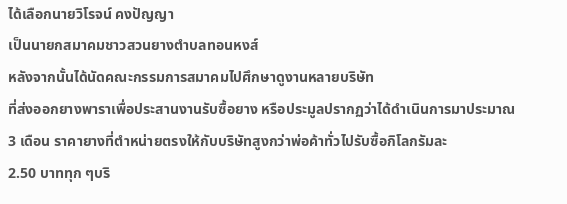ได้เลือกนายวิโรจน์ คงปัญญา
เป็นนายกสมาคมชาวสวนยางตำบลทอนหงส์
หลังจากนั้นได้นัดคณะกรรมการสมาคมไปศึกษาดูงานหลายบริษัท
ที่ส่งออกยางพาราเพื่อประสานงานรับซื้อยาง หรือประมูลปรากฏว่าได้ดำเนินการมาประมาณ
3 เดือน ราคายางที่ตำหน่ายตรงให้กับบริษัทสูงกว่าพ่อค้าทั่วไปรับซื้อกิโลกรัมละ
2.50 บาททุก ๆบริ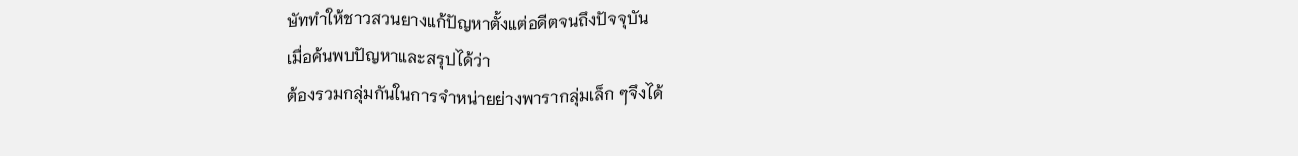ษัททำให้ชาวสวนยางแก้ปัญหาตั้งแต่อดีตจนถึงปัจจุบัน
เมื่อค้นพบปัญหาและสรุปได้ว่า
ต้องรวมกลุ่มกันในการจำหน่ายย่างพารากลุ่มเล็ก ๆจึงได้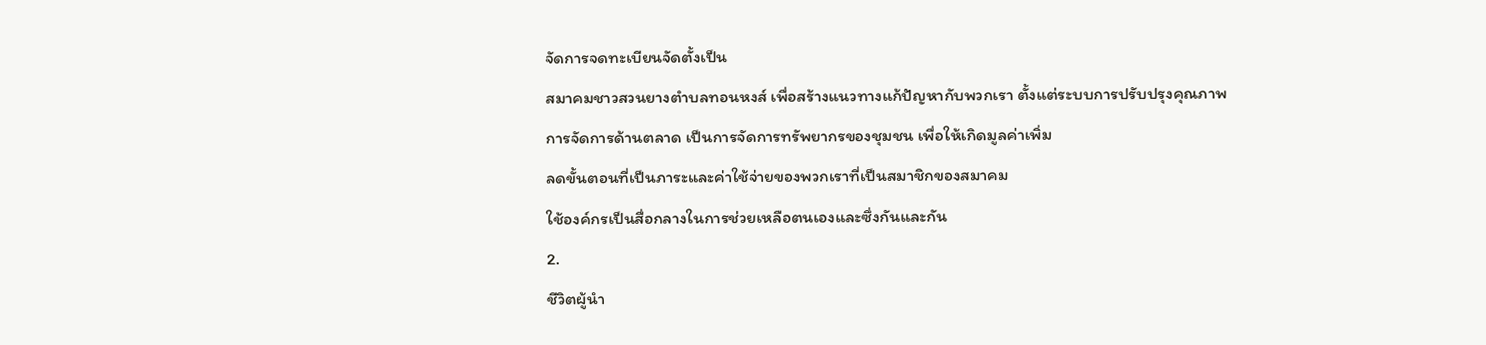จัดการจดทะเบียนจัดตั้งเป็น
สมาคมชาวสวนยางตำบลทอนหงส์ เพื่อสร้างแนวทางแก้ปัญหากับพวกเรา ตั้งแต่ระบบการปรับปรุงคุณภาพ
การจัดการด้านตลาด เป็นการจัดการทรัพยากรของชุมชน เพื่อให้เกิดมูลค่าเพิ่ม
ลดขั้นตอนที่เป็นภาระและค่าใช้จ่ายของพวกเราที่เป็นสมาชิกของสมาคม
ใช้องค์กรเป็นสื่อกลางในการช่วยเหลือตนเองและซึ่งกันและกัน
2.
ชีวิตผู้นำ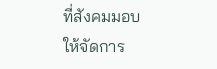ที่สังคมมอบให้จัดการ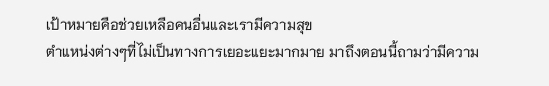เป้าหมายคือช่วยเหลือคนอื่นและเรามีความสุข
ตำแหน่งต่างๆที่ไม่เป็นทางการเยอะแยะมากมาย มาถึงตอนนี้ถามว่ามีความ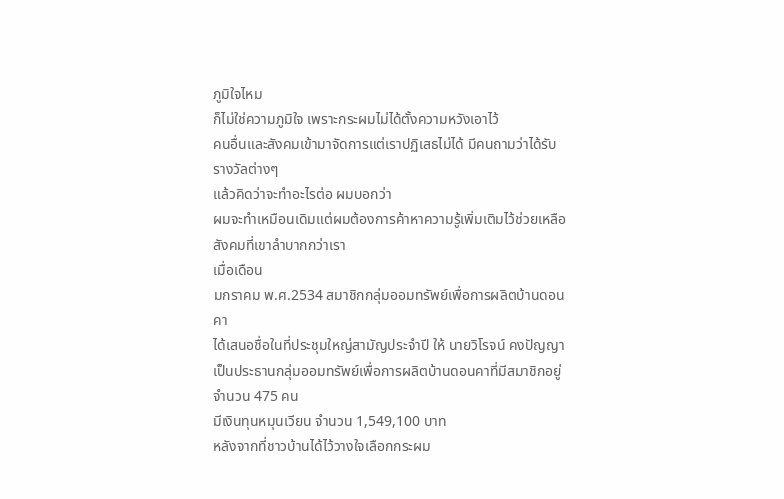ภูมิใจไหม
ก็ไม่ใช่ความภูมิใจ เพราะกระผมไม่ได้ตั้งความหวังเอาไว้
คนอื่นและสังคมเข้ามาจัดการแต่เราปฏิเสธไม่ได้ มีคนถามว่าได้รับรางวัลต่างๆ
แล้วคิดว่าจะทำอะไรต่อ ผมบอกว่า
ผมจะทำเหมือนเดิมแต่ผมต้องการค้าหาความรู้เพิ่มเติมไว้ช่วยเหลือสังคมที่เขาลำบากกว่าเรา
เมื่อเดือน
มกราคม พ.ศ.2534 สมาชิกกลุ่มออมทรัพย์เพื่อการผลิตบ้านดอนคา
ได้เสนอชื่อในที่ประชุมใหญ่สามัญประจำปี ให้ นายวิโรจน์ คงปัญญา
เป็นประธานกลุ่มออมทรัพย์เพื่อการผลิตบ้านดอนคาที่มีสมาชิกอยู่จำนวน 475 คน
มีเงินทุนหมุนเวียน จำนวน 1,549,100 บาท
หลังจากที่ชาวบ้านได้ไว้วางใจเลือกกระผม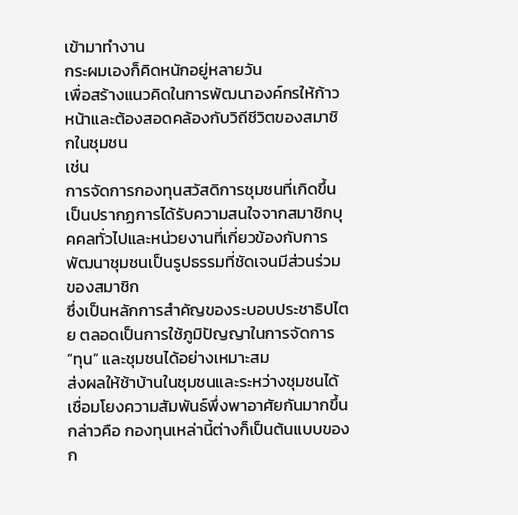เข้ามาทำงาน
กระผมเองก็คิดหนักอยู่หลายวัน
เพื่อสร้างแนวคิดในการพัฒนาองค์กรให้ก้าวหน้าและต้องสอดคล้องกับวิถีชีวิตของสมาชิกในชุมชน
เช่น
การจัดการกองทุนสวัสดิการชุมชนที่เกิดขึ้นเป็นปรากฏการได้รับความสนใจจากสมาชิกบุคคลทั่วไปและหน่วยงานที่เกี่ยวข้องกับการพัฒนาชุมชนเป็นรูปธรรมที่ชัดเจนมีส่วนร่วมของสมาชิก
ซึ่งเป็นหลักการสำคัญของระบอบประชาธิปไตย ตลอดเป็นการใช้ภูมิปัญญาในการจัดการ “ทุน” และชุมชนได้อย่างเหมาะสม
ส่งผลให้ช้าบ้านในชุมชนและระหว่างชุมชนได้เชื่อมโยงความสัมพันธ์พึ่งพาอาศัยกันมากขึ้น
กล่าวคือ กองทุนเหล่านี้ต่างก็เป็นต้นแบบของก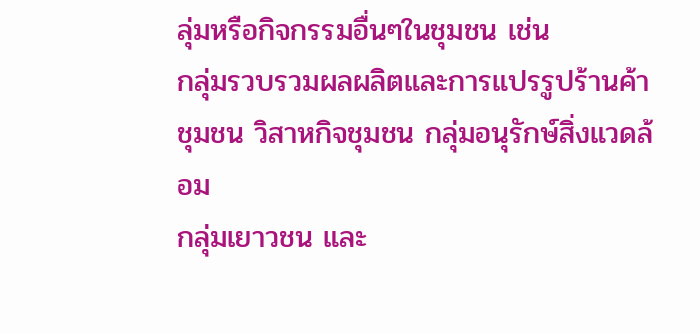ลุ่มหรือกิจกรรมอื่นๆในชุมชน เช่น
กลุ่มรวบรวมผลผลิตและการแปรรูปร้านค้าชุมชน วิสาหกิจชุมชน กลุ่มอนุรักษ์สิ่งแวดล้อม
กลุ่มเยาวชน และ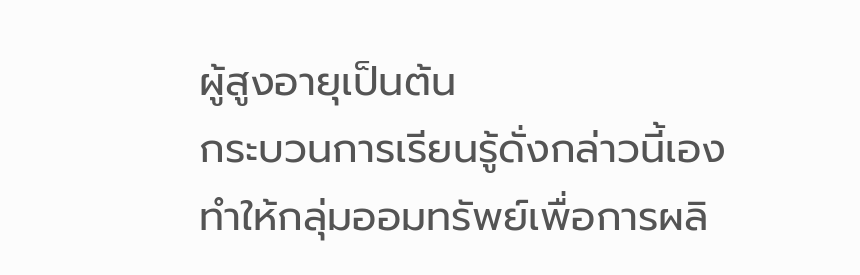ผู้สูงอายุเป็นต้น
กระบวนการเรียนรู้ดั่งกล่าวนี้เอง
ทำให้กลุ่มออมทรัพย์เพื่อการผลิ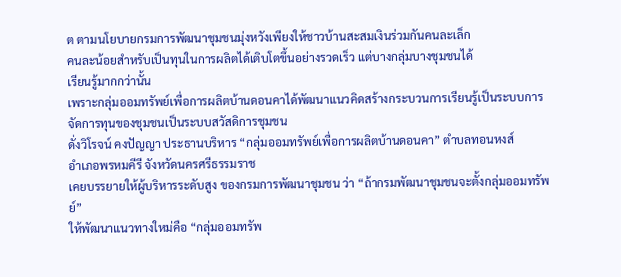ต ตามนโยบายกรมการพัฒนาชุมชนมุ่งหวังเพียงให้ชาวบ้านสะสมเงินร่วมกันคนละเล็ก
คนละน้อยสำหรับเป็นทุนในการผลิตได้เติบโตขึ้นอย่างรวดเร็ว แต่บางกลุ่มบางชุมชนได้
เรียนรู้มากกว่านั้น
เพราะกลุ่มออมทรัพย์เพื่อการผลิตบ้านดอนคาได้พัฒนาแนวคิดสร้างกระบวนการเรียนรู้เป็นระบบการจัดการทุนของชุมชนเป็นระบบสวัสดิการชุมชน
ดั่งวิโรจน์ คงปัญญา ประธานบริหาร “กลุ่มออมทรัพย์เพื่อการผลิตบ้านดอนคา” ตำบลทอนหงส์
อำเภอพรหมคีรี จังหวัดนครศรีธรรมราช
เคยบรรยายให้ผู้บริหารระดับสูง ของกรมการพัฒนาชุมชน ว่า “ถ้ากรมพัฒนาชุมชนจะตั้งกลุ่มออมทรัพย์”
ให้พัฒนาแนวทางใหม่คือ “กลุ่มออมทรัพ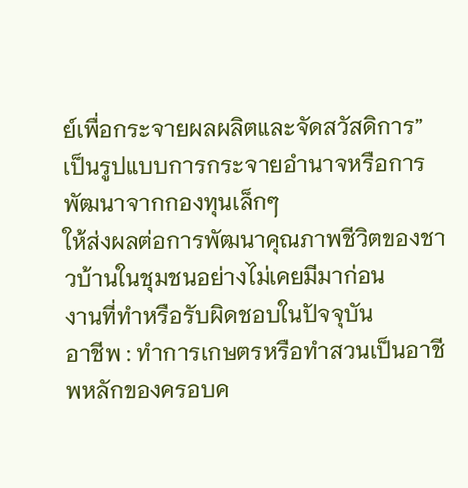ย์เพื่อกระจายผลผลิตและจัดสวัสดิการ”
เป็นรูปแบบการกระจายอำนาจหรือการพัฒนาจากกองทุนเล็กๆ
ให้ส่งผลต่อการพัฒนาคุณภาพชีวิตของชาวบ้านในชุมชนอย่างไม่เคยมีมาก่อน
งานที่ทำหรือรับผิดชอบในปัจจุบัน
อาชีพ : ทำการเกษตรหรือทำสวนเป็นอาชีพหลักของครอบค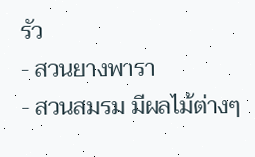รัว
- สวนยางพารา
- สวนสมรม มีผลไม้ต่างๆ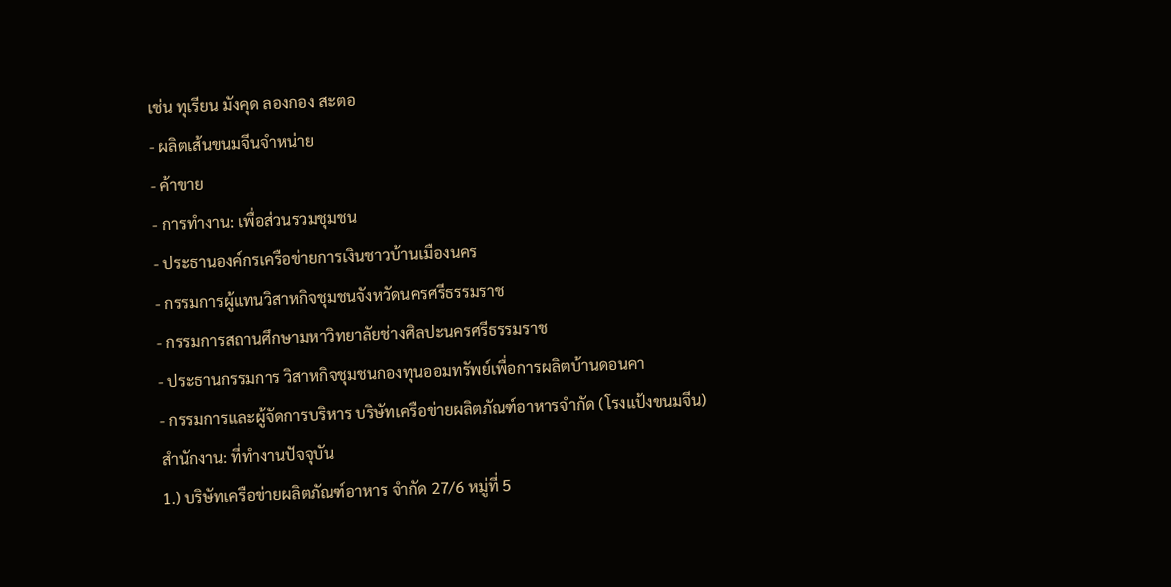เช่น ทุเรียน มังคุด ลองกอง สะตอ
- ผลิตเส้นขนมจีนจำหน่าย
- ค้าขาย
- การทำงาน: เพื่อส่วนรวมชุมชน
- ประธานองค์กรเครือข่ายการเงินชาวบ้านเมืองนคร
- กรรมการผู้แทนวิสาหกิจชุมชนจังหวัดนครศรีธรรมราช
- กรรมการสถานศึกษามหาวิทยาลัยช่างศิลปะนครศรีธรรมราช
- ประธานกรรมการ วิสาหกิจชุมชนกองทุนออมทรัพย์เพื่อการผลิตบ้านดอนคา
- กรรมการและผู้จัดการบริหาร บริษัทเครือข่ายผลิตภัณฑ์อาหารจำกัด (โรงแป้งขนมจีน)
สำนักงาน: ที่ทำงานปัจจุบัน
1.) บริษัทเครือข่ายผลิตภัณฑ์อาหาร จำกัด 27/6 หมู่ที่ 5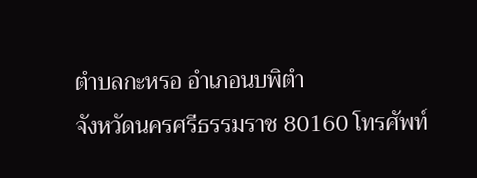ตำบลกะหรอ อำเภอนบพิตำ
จังหวัดนครศรีธรรมราช 80160 โทรศัพท์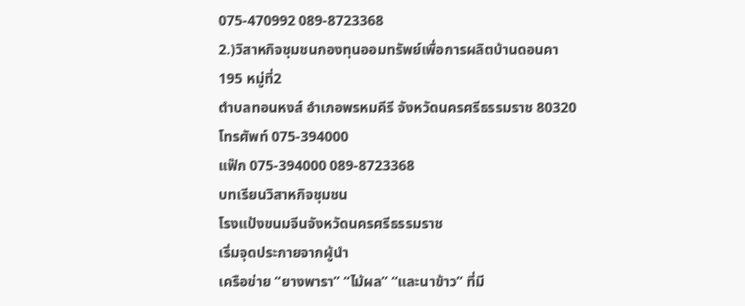075-470992 089-8723368
2.)วิสาหกิจชุมชนกองทุนออมทรัพย์เพื่อการผลิตบ้านดอนคา
195 หมู่ที่2
ตำบลทอนหงส์ อำเภอพรหมคีรี จังหวัดนครศรีธรรมราช 80320
โทรศัพท์ 075-394000
แฟ๊ก 075-394000 089-8723368
บทเรียนวิสาหกิจชุมชน
โรงแป้งขนมจีนจังหวัดนครศรีธรรมราช
เริ่มจุดประกายจากผู้นำ
เครือข่าย “ยางพารา” “ไม้ผล” “และนาข้าว” ที่มี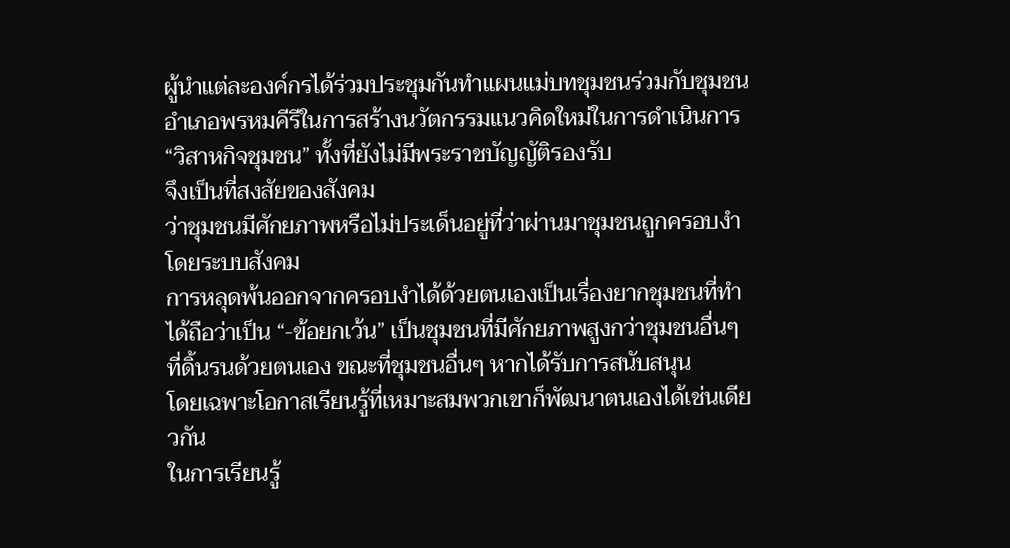ผู้นำแต่ละองค์กรได้ร่วมประชุมกันทำแผนแม่บทชุมชนร่วมกับชุมชนอำเภอพรหมคีรีในการสร้างนวัตกรรมแนวคิดใหม่ในการดำเนินการ
“วิสาหกิจชุมชน” ทั้งที่ยังไม่มีพระราชบัญญัติรองรับ
จึงเป็นที่สงสัยของสังคม
ว่าชุมชนมีศักยภาพหรือไม่ประเด็นอยู่ที่ว่าผ่านมาชุมชนถูกครอบงำโดยระบบสังคม
การหลุดพ้นออกจากครอบงำได้ด้วยตนเองเป็นเรื่องยากชุมชนที่ทำได้ถือว่าเป็น “-ข้อยกเว้น” เป็นชุมชนที่มีศักยภาพสูงกว่าชุมชนอื่นๆ
ที่ดิ้นรนด้วยตนเอง ขณะที่ชุมชนอื่นๆ หากได้รับการสนับสนุน
โดยเฉพาะโอกาสเรียนรู้ที่เหมาะสมพวกเขาก็พัฒนาตนเองได้เช่นเดียวกัน
ในการเรียนรู้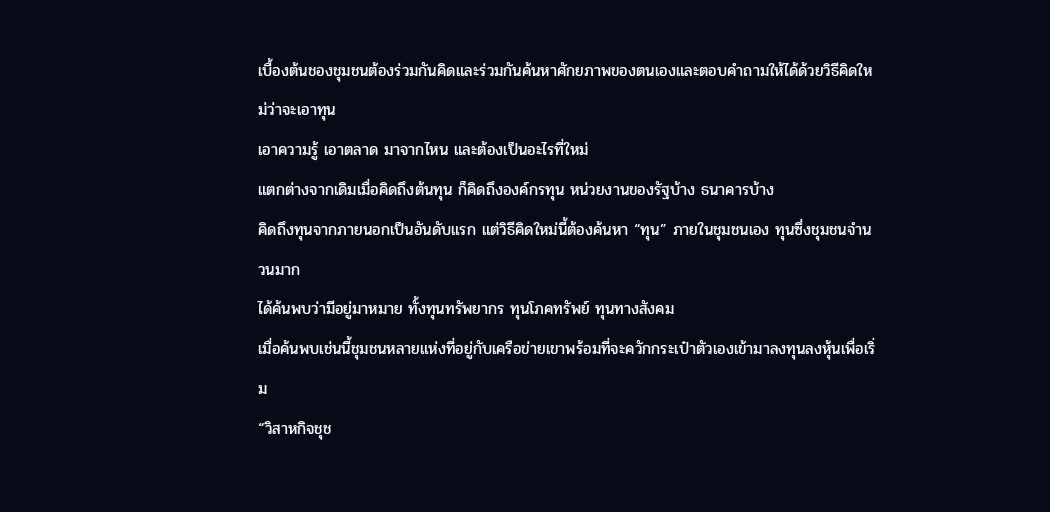เบื้องต้นชองชุมชนต้องร่วมกันคิดและร่วมกันค้นหาศักยภาพของตนเองและตอบคำถามให้ได้ด้วยวิธีคิดใหม่ว่าจะเอาทุน
เอาความรู้ เอาตลาด มาจากไหน และต้องเป็นอะไรที่ใหม่
แตกต่างจากเดิมเมื่อคิดถึงต้นทุน ก็คิดถึงองค์กรทุน หน่วยงานของรัฐบ้าง ธนาคารบ้าง
คิดถึงทุนจากภายนอกเป็นอันดับแรก แต่วิธีคิดใหม่นี้ต้องค้นหา “ทุน” ภายในชุมชนเอง ทุนซึ่งชุมชนจำนวนมาก
ได้ค้นพบว่ามีอยู่มาหมาย ทั้งทุนทรัพยากร ทุนโภคทรัพย์ ทุนทางสังคม
เมื่อค้นพบเช่นนี้ชุมชนหลายแห่งที่อยู่กับเครือข่ายเขาพร้อมที่จะควักกระเป๋าตัวเองเข้ามาลงทุนลงหุ้นเพื่อเริ่ม
“วิสาหกิจชุช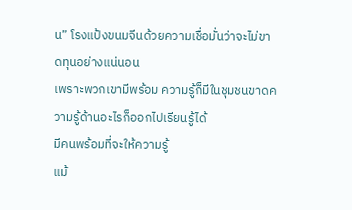น” โรงแป้งขนมจีนด้วยความเชื่อมั่นว่าจะไม่ขาดทุนอย่างแน่นอน
เพราะพวกเขามีพร้อม ความรู้ก็มีในชุมชนขาดความรู้ด้านอะไรก็ออกไปเรียนรู้ได้
มีคนพร้อมที่จะให้ความรู้
แม้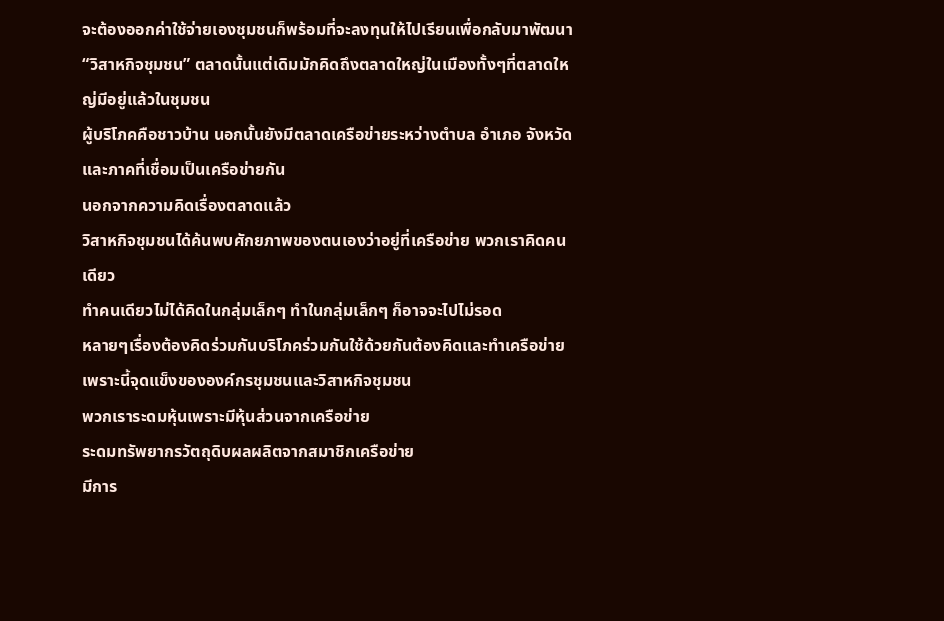จะต้องออกค่าใช้จ่ายเองชุมชนก็พร้อมที่จะลงทุนให้ไปเรียนเพื่อกลับมาพัฒนา “วิสาหกิจชุมชน” ตลาดนั้นแต่เดิมมักคิดถึงตลาดใหญ่ในเมืองทั้งๆที่ตลาดใหญ่มีอยู่แล้วในชุมชน
ผู้บริโภคคือชาวบ้าน นอกนั้นยังมีตลาดเครือข่ายระหว่างตำบล อำเภอ จังหวัด
และภาคที่เชื่อมเป็นเครือข่ายกัน
นอกจากความคิดเรื่องตลาดแล้ว
วิสาหกิจชุมชนได้ค้นพบศักยภาพของตนเองว่าอยู่ที่เครือข่าย พวกเราคิดคนเดียว
ทำคนเดียวไม่ได้คิดในกลุ่มเล็กๆ ทำในกลุ่มเล็กๆ ก็อาจจะไปไม่รอด
หลายๆเรื่องต้องคิดร่วมกันบริโภคร่วมกันใช้ด้วยกันต้องคิดและทำเครือข่าย
เพราะนี้จุดแข็งขององค์กรชุมชนและวิสาหกิจชุมชน
พวกเราระดมหุ้นเพราะมีหุ้นส่วนจากเครือข่าย
ระดมทรัพยากรวัตถุดิบผลผลิตจากสมาชิกเครือข่าย
มีการ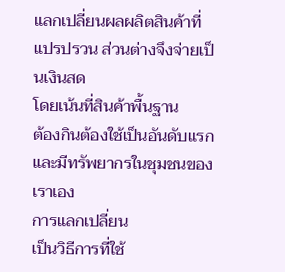แลกเปลี่ยนผลผลิตสินค้าที่แปรปรวน ส่วนต่างจึงจ่ายเป็นเงินสด
โดยเน้นที่สินค้าพื้นฐาน
ต้องกินต้องใช้เป็นอันดับแรกและมีทรัพยากรในชุมชนของเราเอง
การแลกเปลี่ยน
เป็นวิธีการที่ใช้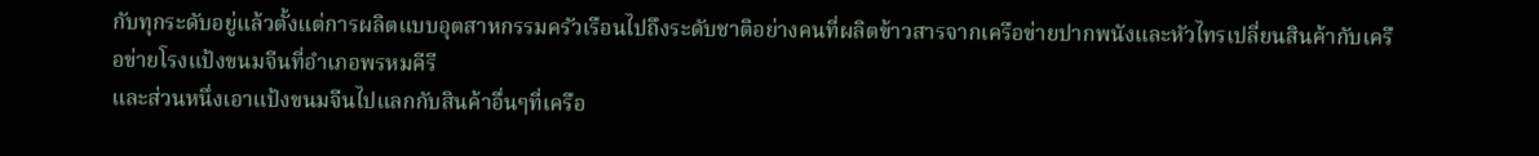กับทุกระดับอยู่แล้วตั้งแต่การผลิตแบบอุตสาหกรรมครัวเรือนไปถึงระดับชาติอย่างคนที่ผลิตข้าวสารจากเครือข่ายปากพนังและหัวไทรเปลี่ยนสินค้ากับเครือข่ายโรงแป้งขนมจีนที่อำเภอพรหมคีรี
และส่วนหนึ่งเอาแป้งขนมจีนไปแลกกับสินค้าอื่นๆที่เครือ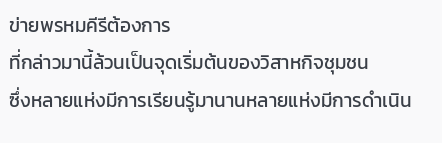ข่ายพรหมคีรีต้องการ
ที่กล่าวมานี้ล้วนเป็นจุดเริ่มต้นของวิสาหกิจชุมชน
ซึ่งหลายแห่งมีการเรียนรู้มานานหลายแห่งมีการดำเนิน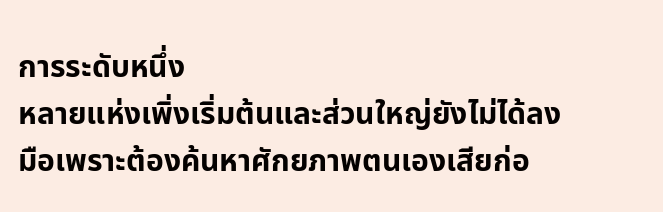การระดับหนึ่ง
หลายแห่งเพิ่งเริ่มต้นและส่วนใหญ่ยังไม่ได้ลงมือเพราะต้องค้นหาศักยภาพตนเองเสียก่อ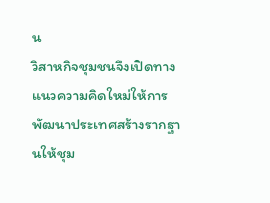น
วิสาหกิจชุมชนจึงเปิดทาง
แนวความคิดใหม่ให้การพัฒนาประเทศสร้างรากฐานให้ชุม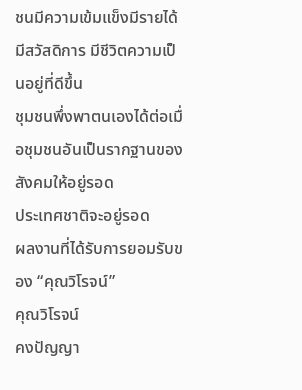ชนมีความเข้มแข็งมีรายได้
มีสวัสดิการ มีชีวิตความเป็นอยู่ที่ดีขึ้น
ชุมชนพึ่งพาตนเองได้ต่อเมื่อชุมชนอันเป็นรากฐานของสังคมให้อยู่รอด
ประเทศชาติจะอยู่รอด
ผลงานที่ได้รับการยอมรับของ “คุณวิโรจน์”
คุณวิโรจน์
คงปัญญา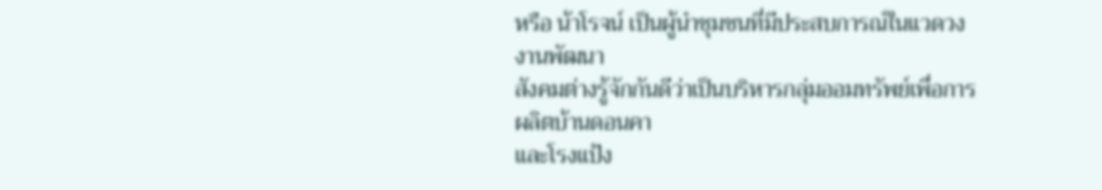หรือ น้าโรจน์ เป็นผู้นำชุมชนที่มีประสบการณ์ในแวดวง งานพัฒนา
สังคมต่างรู้จักกันดีว่าเป็นบริหารกลุ่มออมทรัพย์เพื่อการผลิตบ้านดอนคา
และโรงแป้ง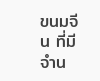ขนมจีน ที่มีจำน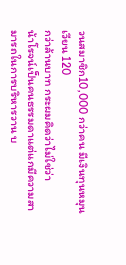วนสมาชิก10,000 กว่าคน มีเงินทุนหมุนเวียน 120
กว่าล้านบาท กระผมคิดว่าไม่ใช่ว่า
น้าโรจน์เป็นคนธรรมดาแต่แกมีความสามารถในการบริหารวาน บ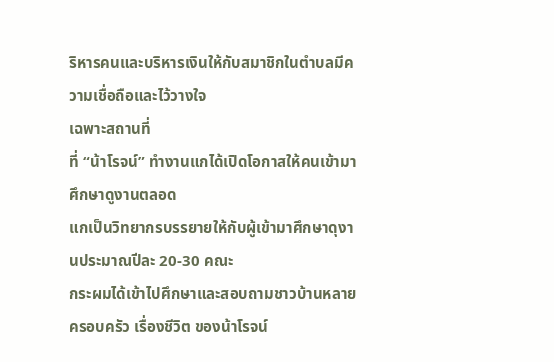ริหารคนและบริหารเงินให้กับสมาชิกในตำบลมีความเชื่อถือและไว้วางใจ
เฉพาะสถานที่
ที่ “น้าโรจน์” ทำงานแกได้เปิดโอกาสให้คนเข้ามาศึกษาดูงานตลอด
แกเป็นวิทยากรบรรยายให้กับผู้เข้ามาศึกษาดุงานประมาณปีละ 20-30 คณะ
กระผมได้เข้าไปศึกษาและสอบถามชาวบ้านหลายครอบครัว เรื่องชีวิต ของน้าโรจน์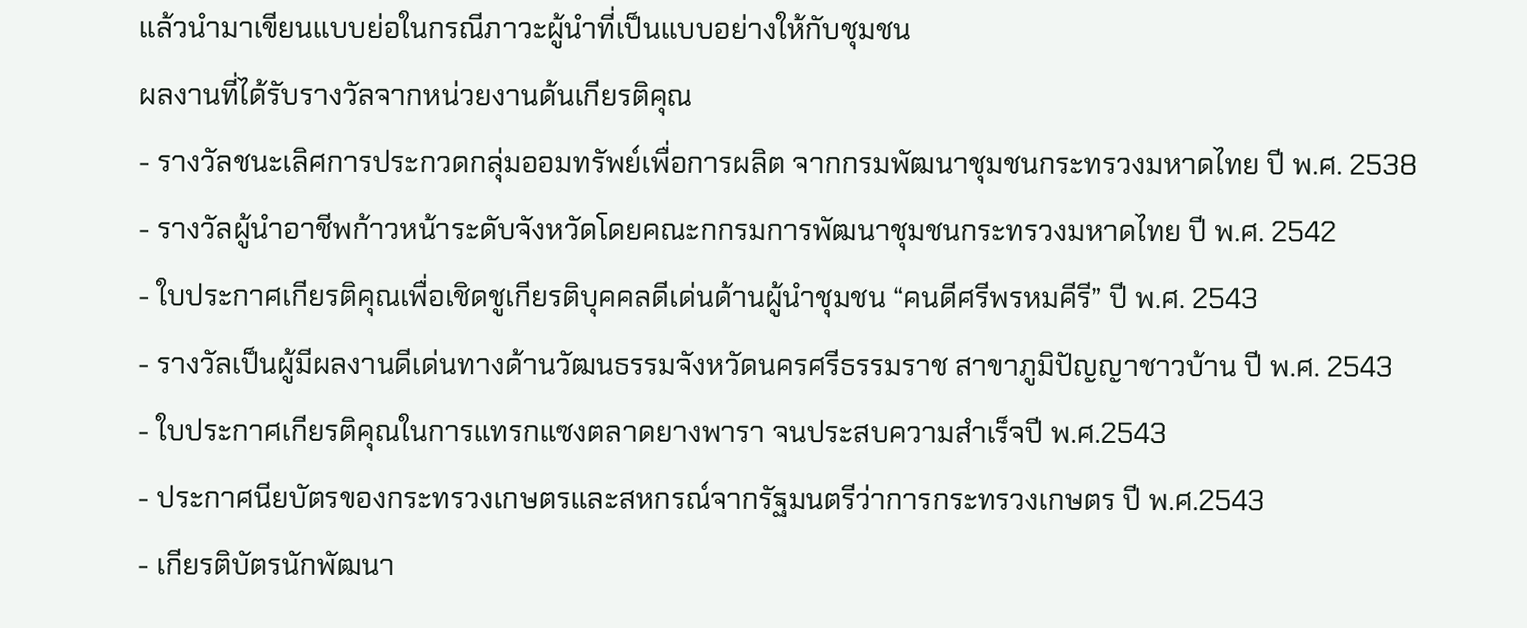แล้วนำมาเขียนแบบย่อในกรณีภาวะผู้นำที่เป็นแบบอย่างให้กับชุมชน
ผลงานที่ได้รับรางวัลจากหน่วยงานด้นเกียรติคุณ
- รางวัลชนะเลิศการประกวดกลุ่มออมทรัพย์เพื่อการผลิต จากกรมพัฒนาชุมชนกระทรวงมหาดไทย ปี พ.ศ. 2538
- รางวัลผู้นำอาชีพก้าวหน้าระดับจังหวัดโดยคณะกกรมการพัฒนาชุมชนกระทรวงมหาดไทย ปี พ.ศ. 2542
- ใบประกาศเกียรติคุณเพื่อเชิดชูเกียรติบุคคลดีเด่นด้านผู้นำชุมชน “คนดีศรีพรหมคีรี” ปี พ.ศ. 2543
- รางวัลเป็นผู้มีผลงานดีเด่นทางด้านวัฒนธรรมจังหวัดนครศรีธรรมราช สาขาภูมิปัญญาชาวบ้าน ปี พ.ศ. 2543
- ใบประกาศเกียรติคุณในการแทรกแซงตลาดยางพารา จนประสบความสำเร็จปี พ.ศ.2543
- ประกาศนียบัตรของกระทรวงเกษตรและสหกรณ์จากรัฐมนตรีว่าการกระทรวงเกษตร ปี พ.ศ.2543
- เกียรติบัตรนักพัฒนา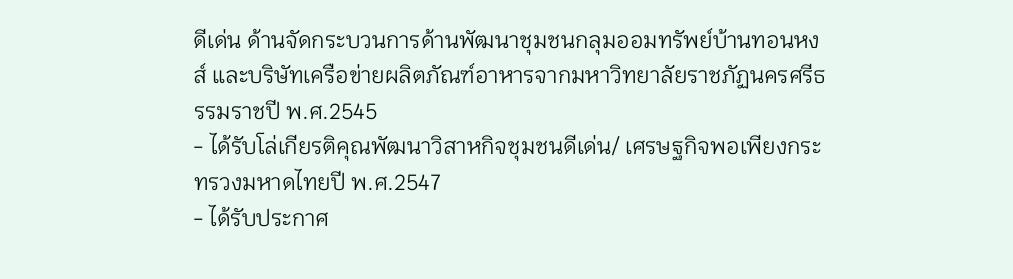ดีเด่น ด้านจัดกระบวนการด้านพัฒนาชุมชนกลุมออมทรัพย์บ้านทอนหงส์ และบริษัทเครือข่ายผลิตภัณฑ์อาหารจากมหาวิทยาลัยราชภัฏนครศรีธรรมราชปี พ.ศ.2545
- ได้รับโล่เกียรติคุณพัฒนาวิสาหกิจชุมชนดีเด่น/ เศรษฐกิจพอเพียงกระทรวงมหาดไทยปี พ.ศ.2547
- ได้รับประกาศ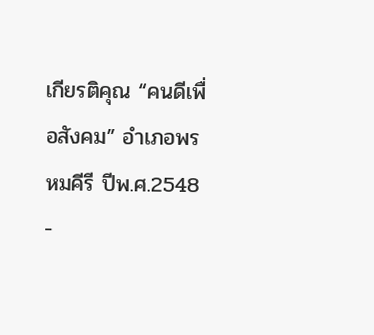เกียรติคุณ “คนดีเพื่อสังคม” อำเภอพรหมคีรี ปีพ.ศ.2548
-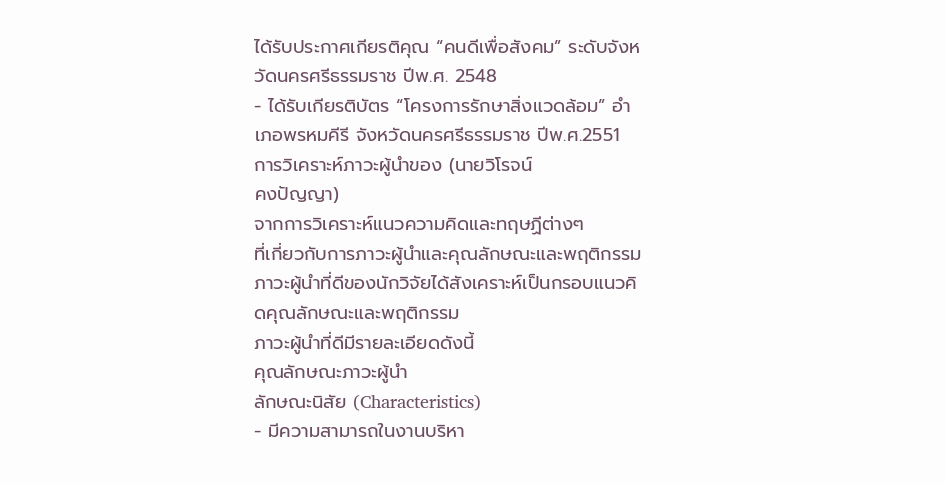ได้รับประกาศเกียรติคุณ “คนดีเพื่อสังคม” ระดับจังหวัดนครศรีธรรมราช ปีพ.ศ. 2548
- ได้รับเกียรติบัตร “โครงการรักษาสิ่งแวดล้อม” อำเภอพรหมคีรี จังหวัดนครศรีธรรมราช ปีพ.ศ.2551
การวิเคราะห์ภาวะผู้นำของ (นายวิโรจน์
คงปัญญา)
จากการวิเคราะห์แนวความคิดและทฤษฏีต่างๆ
ที่เกี่ยวกับการภาวะผู้นำและคุณลักษณะและพฤติกรรมภาวะผู้นำที่ดีของนักวิจัยได้สังเคราะห์เป็นกรอบแนวคิดคุณลักษณะและพฤติกรรม
ภาวะผู้นำที่ดีมีรายละเอียดดังนี้
คุณลักษณะภาวะผู้นำ
ลักษณะนิสัย (Characteristics)
- มีความสามารถในงานบริหา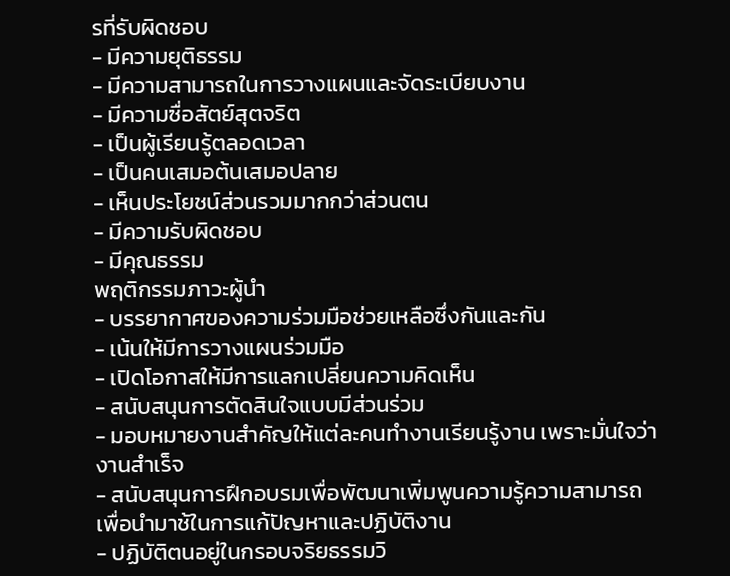รที่รับผิดชอบ
- มีความยุติธรรม
- มีความสามารถในการวางแผนและจัดระเบียบงาน
- มีความซื่อสัตย์สุตจริต
- เป็นผู้เรียนรู้ตลอดเวลา
- เป็นคนเสมอต้นเสมอปลาย
- เห็นประโยชน์ส่วนรวมมากกว่าส่วนตน
- มีความรับผิดชอบ
- มีคุณธรรม
พฤติกรรมภาวะผู้นำ
- บรรยากาศของความร่วมมือช่วยเหลือซึ่งกันและกัน
- เน้นให้มีการวางแผนร่วมมือ
- เปิดโอกาสให้มีการแลกเปลี่ยนความคิดเห็น
- สนับสนุนการตัดสินใจแบบมีส่วนร่วม
- มอบหมายงานสำคัญให้แต่ละคนทำงานเรียนรู้งาน เพราะมั่นใจว่างานสำเร็จ
- สนับสนุนการฝึกอบรมเพื่อพัฒนาเพิ่มพูนความรู้ความสามารถเพื่อนำมาช้ในการแก้ปัญหาและปฏิบัติงาน
- ปฏิบัติตนอยู่ในกรอบจริยธรรมวิ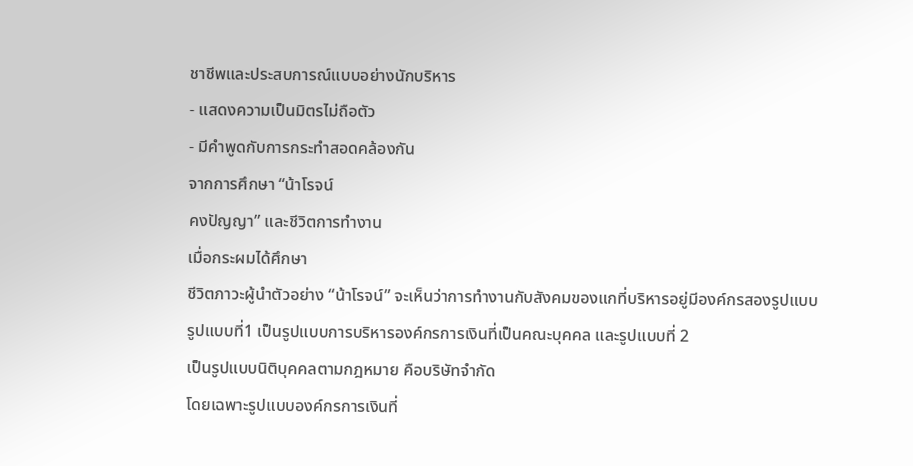ชาชีพและประสบการณ์แบบอย่างนักบริหาร
- แสดงความเป็นมิตรไม่ถือตัว
- มีคำพูดกับการกระทำสอดคล้องกัน
จากการศึกษา “น้าโรจน์
คงปัญญา” และชีวิตการทำงาน
เมื่อกระผมได้ศึกษา
ชีวิตภาวะผู้นำตัวอย่าง “น้าโรจน์” จะเห็นว่าการทำงานกับสังคมของแกที่บริหารอยู่มีองค์กรสองรูปแบบ
รูปแบบที่1 เป็นรูปแบบการบริหารองค์กรการเงินที่เป็นคณะบุคคล และรูปแบบที่ 2
เป็นรูปแบบนิติบุคคลตามกฎหมาย คือบริษัทจำกัด
โดยเฉพาะรูปแบบองค์กรการเงินที่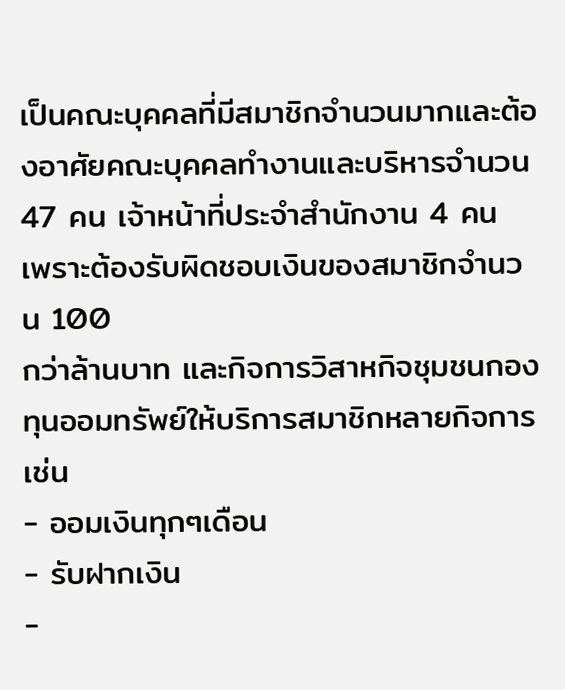เป็นคณะบุคคลที่มีสมาชิกจำนวนมากและต้องอาศัยคณะบุคคลทำงานและบริหารจำนวน
47 คน เจ้าหน้าที่ประจำสำนักงาน 4 คน เพราะต้องรับผิดชอบเงินของสมาชิกจำนวน 100
กว่าล้านบาท และกิจการวิสาหกิจชุมชนกองทุนออมทรัพย์ให้บริการสมาชิกหลายกิจการเช่น
- ออมเงินทุกๆเดือน
- รับฝากเงิน
-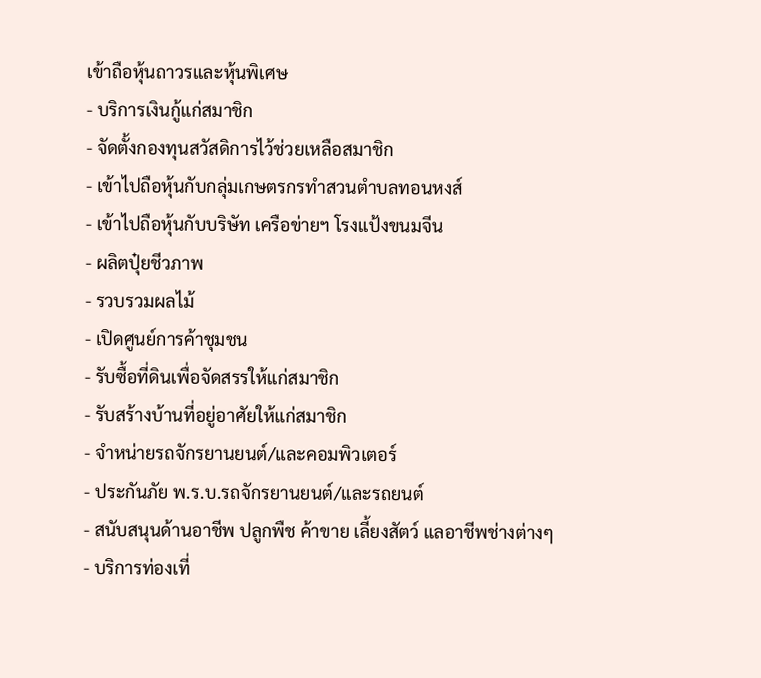เข้าถือหุ้นถาวรและหุ้นพิเศษ
- บริการเงินกู้แก่สมาชิก
- จัดตั้งกองทุนสวัสดิการไว้ช่วยเหลือสมาชิก
- เข้าไปถือหุ้นกับกลุ่มเกษตรกรทำสวนตำบลทอนหงส์
- เข้าไปถือหุ้นกับบริษัท เครือข่ายฯ โรงแป้งขนมจีน
- ผลิตปุ๋ยชีวภาพ
- รวบรวมผลไม้
- เปิดศูนย์การค้าชุมชน
- รับซื้อที่ดินเพื่อจัดสรรให้แก่สมาชิก
- รับสร้างบ้านที่อยู่อาศัยให้แก่สมาชิก
- จำหน่ายรถจักรยานยนต์/และคอมพิวเตอร์
- ประกันภัย พ.ร.บ.รถจักรยานยนต์/และรถยนต์
- สนับสนุนด้านอาชีพ ปลูกพืช ค้าขาย เลี้ยงสัตว์ แลอาชีพช่างต่างๆ
- บริการท่องเที่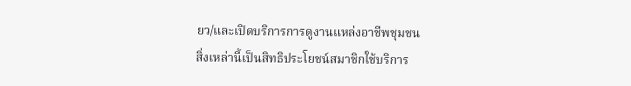ยว/และเปิดบริการการดูงานแหล่งอาชีพชุมชน
สิ่งเหล่านี้เป็นสิทธิประโยชน์สมาชิกใช้บริการ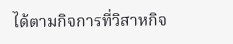ได้ตามกิจการที่วิสาหกิจ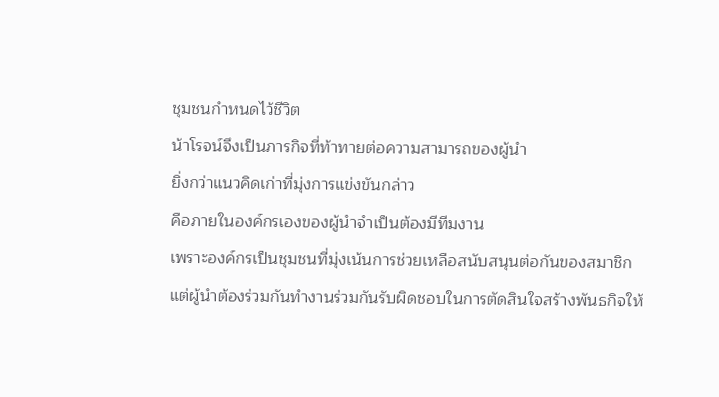ชุมชนกำหนดไว้ชีวิต
น้าโรจน์จึงเป็นภารกิจที่ท้าทายต่อความสามารถของผู้นำ
ยิ่งกว่าแนวคิดเก่าที่มุ่งการแข่งขันกล่าว
คือภายในองค์กรเองของผู้นำจำเป็นต้องมีทีมงาน
เพราะองค์กรเป็นชุมชนที่มุ่งเน้นการช่วยเหลือสนับสนุนต่อกันของสมาชิก
แต่ผู้นำต้องร่วมกันทำงานร่วมกันรับผิดชอบในการตัดสินใจสร้างพันธกิจให้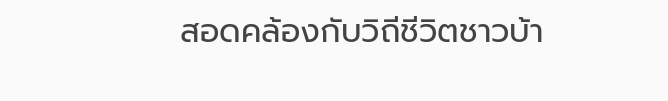สอดคล้องกับวิถีชีวิตชาวบ้า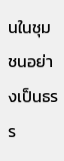นในชุมชนอย่างเป็นธรร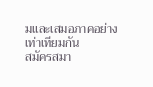มและเสมอภาคอย่างเท่าเทียมกัน
สมัครสมา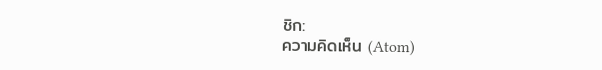ชิก:
ความคิดเห็น (Atom)